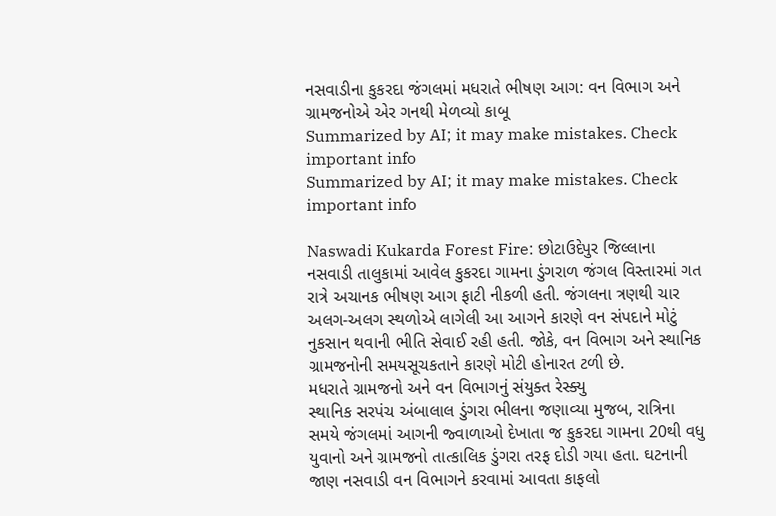નસવાડીના કુકરદા જંગલમાં મધરાતે ભીષણ આગ: વન વિભાગ અને ગ્રામજનોએ એર ગનથી મેળવ્યો કાબૂ
Summarized by AI; it may make mistakes. Check important info
Summarized by AI; it may make mistakes. Check important info

Naswadi Kukarda Forest Fire: છોટાઉદેપુર જિલ્લાના નસવાડી તાલુકામાં આવેલ કુકરદા ગામના ડુંગરાળ જંગલ વિસ્તારમાં ગત રાત્રે અચાનક ભીષણ આગ ફાટી નીકળી હતી. જંગલના ત્રણથી ચાર અલગ-અલગ સ્થળોએ લાગેલી આ આગને કારણે વન સંપદાને મોટું નુકસાન થવાની ભીતિ સેવાઈ રહી હતી. જોકે, વન વિભાગ અને સ્થાનિક ગ્રામજનોની સમયસૂચકતાને કારણે મોટી હોનારત ટળી છે.
મધરાતે ગ્રામજનો અને વન વિભાગનું સંયુક્ત રેસ્ક્યુ
સ્થાનિક સરપંચ અંબાલાલ ડુંગરા ભીલના જણાવ્યા મુજબ, રાત્રિના સમયે જંગલમાં આગની જ્વાળાઓ દેખાતા જ કુકરદા ગામના 20થી વધુ યુવાનો અને ગ્રામજનો તાત્કાલિક ડુંગરા તરફ દોડી ગયા હતા. ઘટનાની જાણ નસવાડી વન વિભાગને કરવામાં આવતા કાફલો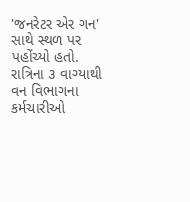'જનરેટર એર ગન' સાથે સ્થળ પર પહોંચ્યો હતો. રાત્રિના ૩ વાગ્યાથી વન વિભાગના કર્મચારીઓ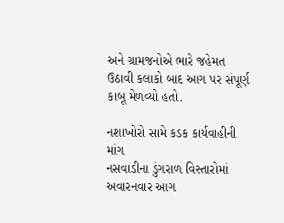અને ગ્રામજનોએ ભારે જહેમત ઉઠાવી કલાકો બાદ આગ પર સંપૂર્ણ કાબૂ મેળવ્યો હતો.

નશાખોરો સામે કડક કાર્યવાહીની માંગ
નસવાડીના ડુંગરાળ વિસ્તારોમાં અવારનવાર આગ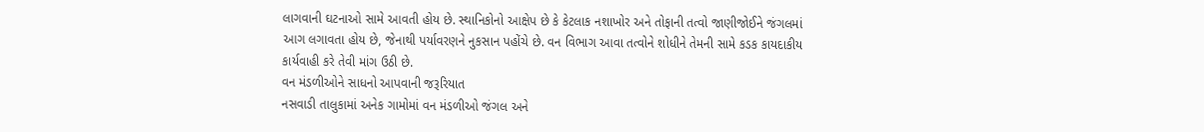લાગવાની ઘટનાઓ સામે આવતી હોય છે. સ્થાનિકોનો આક્ષેપ છે કે કેટલાક નશાખોર અને તોફાની તત્વો જાણીજોઈને જંગલમાં આગ લગાવતા હોય છે, જેનાથી પર્યાવરણને નુકસાન પહોંચે છે. વન વિભાગ આવા તત્વોને શોધીને તેમની સામે કડક કાયદાકીય કાર્યવાહી કરે તેવી માંગ ઉઠી છે.
વન મંડળીઓને સાધનો આપવાની જરૂરિયાત
નસવાડી તાલુકામાં અનેક ગામોમાં વન મંડળીઓ જંગલ અને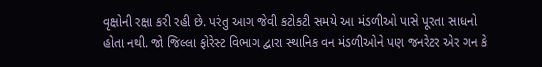વૃક્ષોની રક્ષા કરી રહી છે. પરંતુ આગ જેવી કટોકટી સમયે આ મંડળીઓ પાસે પૂરતા સાધનો હોતા નથી. જો જિલ્લા ફોરેસ્ટ વિભાગ દ્વારા સ્થાનિક વન મંડળીઓને પણ જનરેટર એર ગન કે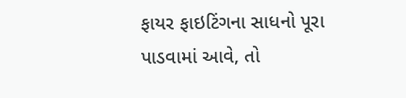ફાયર ફાઇટિંગના સાધનો પૂરા પાડવામાં આવે, તો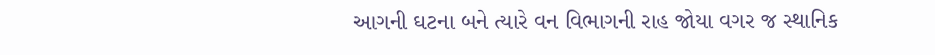આગની ઘટના બને ત્યારે વન વિભાગની રાહ જોયા વગર જ સ્થાનિક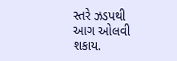સ્તરે ઝડપથી આગ ઓલવી શકાય.